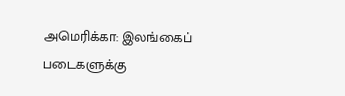அமெரிக்கா: இலங்கைப் படைகளுக்கு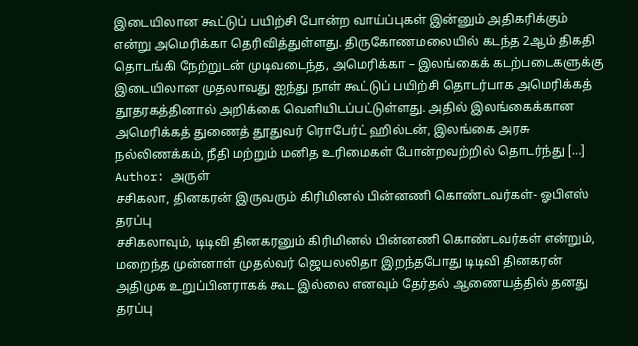இடையிலான கூட்டுப் பயிற்சி போன்ற வாய்ப்புகள் இன்னும் அதிகரிக்கும் என்று அமெரிக்கா தெரிவித்துள்ளது. திருகோணமலையில் கடந்த 2ஆம் திகதி தொடங்கி நேற்றுடன் முடிவடைந்த, அமெரிக்கா – இலங்கைக் கடற்படைகளுக்கு இடையிலான முதலாவது ஐந்து நாள் கூட்டுப் பயிற்சி தொடர்பாக அமெரிக்கத் தூதரகத்தினால் அறிக்கை வெளியிடப்பட்டுள்ளது. அதில் இலங்கைக்கான அமெரிக்கத் துணைத் தூதுவர் ரொபேர்ட் ஹில்டன், இலங்கை அரசு நல்லிணக்கம், நீதி மற்றும் மனித உரிமைகள் போன்றவற்றில் தொடர்ந்து […]
Author: அருள்
சசிகலா, தினகரன் இருவரும் கிரிமினல் பின்னணி கொண்டவர்கள்- ஓபிஎஸ் தரப்பு
சசிகலாவும், டிடிவி தினகரனும் கிரிமினல் பின்னணி கொண்டவர்கள் என்றும், மறைந்த முன்னாள் முதல்வர் ஜெயலலிதா இறந்தபோது டிடிவி தினகரன் அதிமுக உறுப்பினராகக் கூட இல்லை எனவும் தேர்தல் ஆணையத்தில் தனது தரப்பு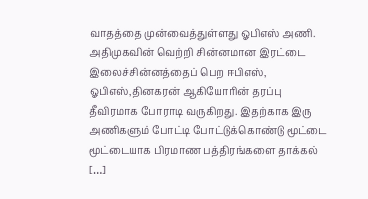வாதத்தை முன்வைத்துள்ளது ஓபிஎஸ் அணி. அதிமுகவின் வெற்றி சின்னமான இரட்டை இலைச்சின்னத்தைப் பெற ஈபிஎஸ், ஓபிஎஸ்,தினகரன் ஆகியோரின் தரப்பு தீவிரமாக போராடி வருகிறது. இதற்காக இரு அணிகளும் போட்டி போட்டுக்கொண்டு மூட்டை மூட்டையாக பிரமாண பத்திரங்களை தாக்கல் […]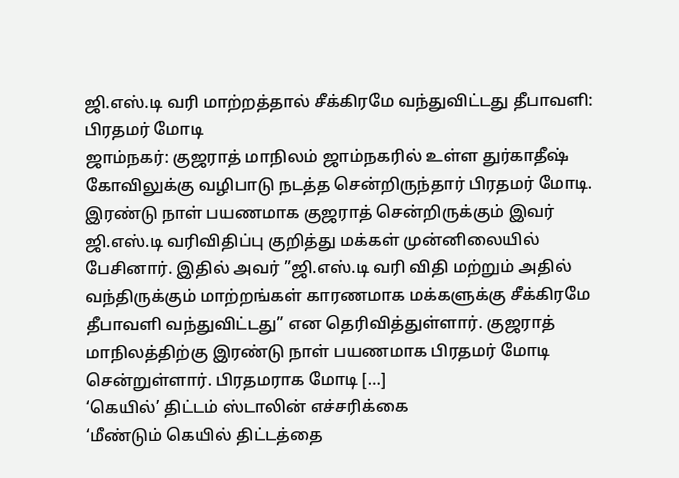ஜி.எஸ்.டி வரி மாற்றத்தால் சீக்கிரமே வந்துவிட்டது தீபாவளி: பிரதமர் மோடி
ஜாம்நகர்: குஜராத் மாநிலம் ஜாம்நகரில் உள்ள துர்காதீஷ் கோவிலுக்கு வழிபாடு நடத்த சென்றிருந்தார் பிரதமர் மோடி. இரண்டு நாள் பயணமாக குஜராத் சென்றிருக்கும் இவர் ஜி.எஸ்.டி வரிவிதிப்பு குறித்து மக்கள் முன்னிலையில் பேசினார். இதில் அவர் ”ஜி.எஸ்.டி வரி விதி மற்றும் அதில் வந்திருக்கும் மாற்றங்கள் காரணமாக மக்களுக்கு சீக்கிரமே தீபாவளி வந்துவிட்டது” என தெரிவித்துள்ளார். குஜராத் மாநிலத்திற்கு இரண்டு நாள் பயணமாக பிரதமர் மோடி சென்றுள்ளார். பிரதமராக மோடி […]
‘கெயில்’ திட்டம் ஸ்டாலின் எச்சரிக்கை
‘மீண்டும் கெயில் திட்டத்தை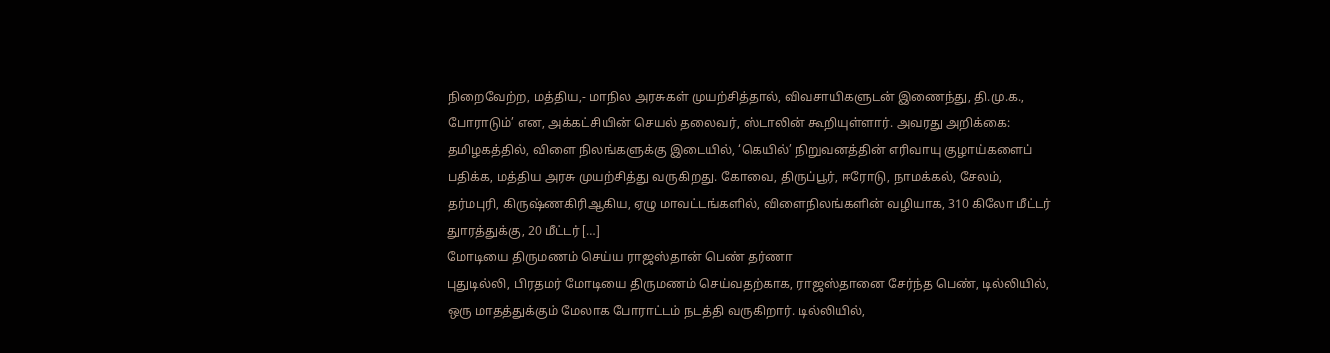நிறைவேற்ற, மத்திய,- மாநில அரசுகள் முயற்சித்தால், விவசாயிகளுடன் இணைந்து, தி.மு.க., போராடும்’ என, அக்கட்சியின் செயல் தலைவர், ஸ்டாலின் கூறியுள்ளார். அவரது அறிக்கை: தமிழகத்தில், விளை நிலங்களுக்கு இடையில், ‘கெயில்’ நிறுவனத்தின் எரிவாயு குழாய்களைப் பதிக்க, மத்திய அரசு முயற்சித்து வருகிறது. கோவை, திருப்பூர், ஈரோடு, நாமக்கல், சேலம், தர்மபுரி, கிருஷ்ணகிரிஆகிய, ஏழு மாவட்டங்களில், விளைநிலங்களின் வழியாக, 310 கிலோ மீட்டர் துாரத்துக்கு, 20 மீட்டர் […]
மோடியை திருமணம் செய்ய ராஜஸ்தான் பெண் தர்ணா
புதுடில்லி, பிரதமர் மோடியை திருமணம் செய்வதற்காக, ராஜஸ்தானை சேர்ந்த பெண், டில்லியில், ஒரு மாதத்துக்கும் மேலாக போராட்டம் நடத்தி வருகிறார். டில்லியில்,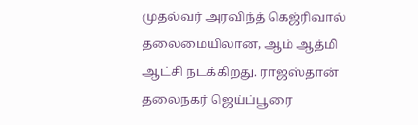முதல்வர் அரவிந்த் கெஜ்ரிவால் தலைமையிலான, ஆம் ஆத்மி ஆட்சி நடக்கிறது. ராஜஸ்தான் தலைநகர் ஜெய்ப்பூரை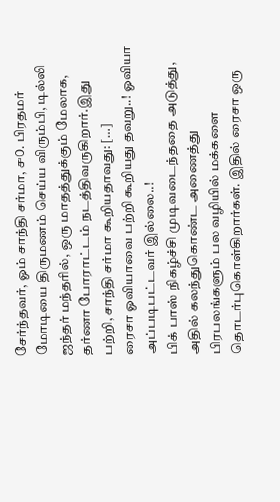சேர்ந்தவர், ஓம் சாந்தி சர்மா, ௪௦. பிரதமர் மோடியை திருமணம் செய்ய விரும்பி, டில்லி ஜந்தர் மந்தரில், ஒரு மாதத்துக்கும் மேலாக, தர்ணா போராட்டம் நடத்திவருகிறார்.இது பற்றி, சாந்தி சர்மா கூறியதாவது: […]
ரைசா ஓவியாவை பற்றி கூறியது தவறு..! ஓவியா அப்படிபட்டவர் இல்லை..!
பிக் பாஸ் நிகழ்ச்சி முடிவடைந்ததை அடுத்து, அதில் கலந்துகொண்ட அணைத்து பிரபலங்களும் பல வழியில் மக்களை தொடர்புகொள்கிறார்கள். இதில் ரைசா ஒரு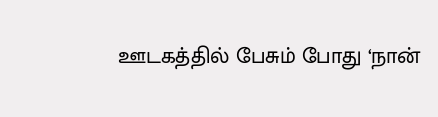ஊடகத்தில் பேசும் போது ‘நான்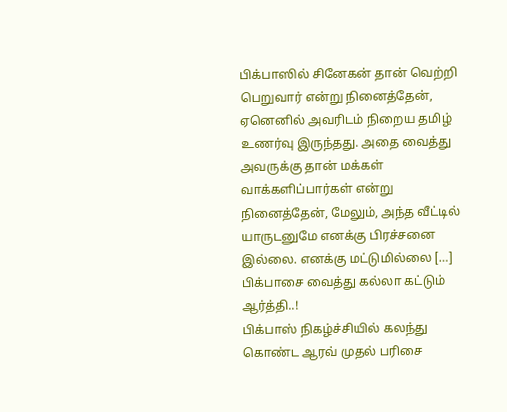பிக்பாஸில் சினேகன் தான் வெற்றி பெறுவார் என்று நினைத்தேன், ஏனெனில் அவரிடம் நிறைய தமிழ் உணர்வு இருந்தது. அதை வைத்து அவருக்கு தான் மக்கள் வாக்களிப்பார்கள் என்று நினைத்தேன், மேலும், அந்த வீட்டில் யாருடனுமே எனக்கு பிரச்சனை இல்லை. எனக்கு மட்டுமில்லை […]
பிக்பாசை வைத்து கல்லா கட்டும் ஆர்த்தி..!
பிக்பாஸ் நிகழ்ச்சியில் கலந்து கொண்ட ஆரவ் முதல் பரிசை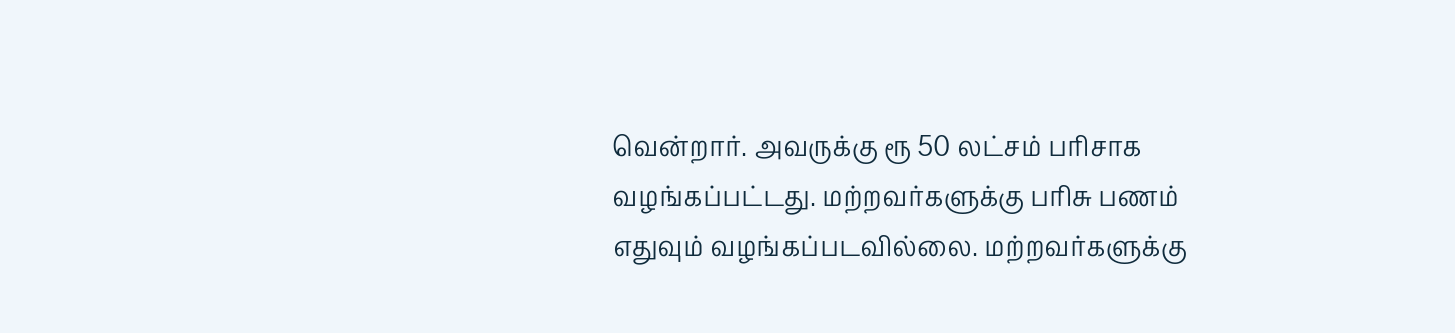வென்றார். அவருக்கு ரூ 50 லட்சம் பரிசாக வழங்கப்பட்டது. மற்றவர்களுக்கு பரிசு பணம் எதுவும் வழங்கப்படவில்லை. மற்றவர்களுக்கு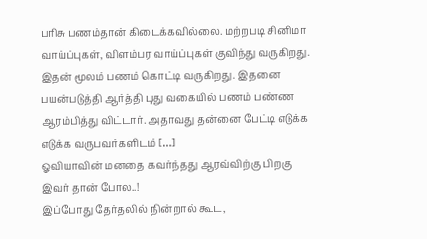பரிசு பணம்தான் கிடைக்கவில்லை. மற்றபடி சினிமா வாய்ப்புகள், விளம்பர வாய்ப்புகள் குவிந்து வருகிறது. இதன் மூலம் பணம் கொட்டி வருகிறது. இதனை பயன்படுத்தி ஆர்த்தி புது வகையில் பணம் பண்ண ஆரம்பித்து விட்டார். அதாவது தன்னை பேட்டி எடுக்க எடுக்க வருபவர்களிடம் […]
ஓவியாவின் மனதை கவர்ந்தது ஆரவ்விற்கு பிறகு இவர் தான் போல..!
இப்போது தேர்தலில் நின்றால் கூட,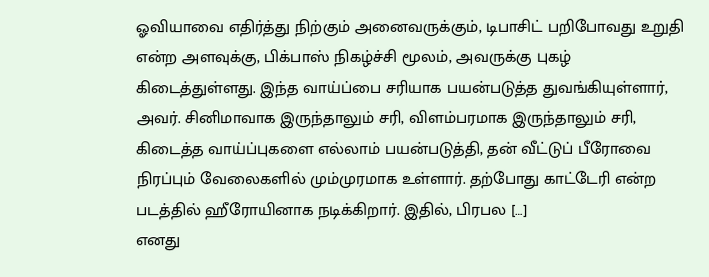ஓவியாவை எதிர்த்து நிற்கும் அனைவருக்கும், டிபாசிட் பறிபோவது உறுதி என்ற அளவுக்கு, பிக்பாஸ் நிகழ்ச்சி மூலம், அவருக்கு புகழ் கிடைத்துள்ளது. இந்த வாய்ப்பை சரியாக பயன்படுத்த துவங்கியுள்ளார், அவர். சினிமாவாக இருந்தாலும் சரி, விளம்பரமாக இருந்தாலும் சரி, கிடைத்த வாய்ப்புகளை எல்லாம் பயன்படுத்தி, தன் வீட்டுப் பீரோவை நிரப்பும் வேலைகளில் மும்முரமாக உள்ளார். தற்போது காட்டேரி என்ற படத்தில் ஹீரோயினாக நடிக்கிறார். இதில், பிரபல […]
எனது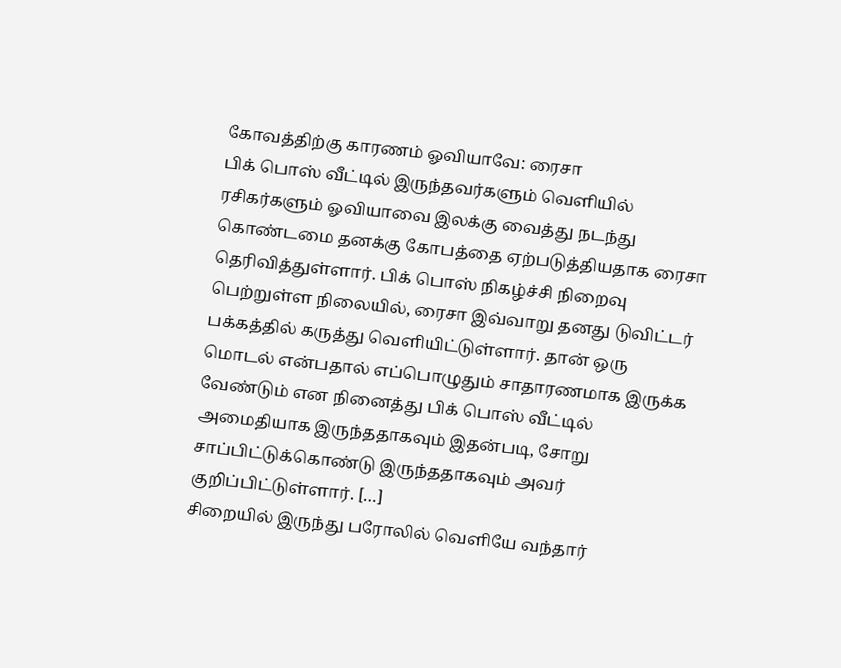கோவத்திற்கு காரணம் ஓவியாவே: ரைசா
பிக் பொஸ் வீட்டில் இருந்தவர்களும் வெளியில் ரசிகர்களும் ஓவியாவை இலக்கு வைத்து நடந்து கொண்டமை தனக்கு கோபத்தை ஏற்படுத்தியதாக ரைசா தெரிவித்துள்ளார். பிக் பொஸ் நிகழ்ச்சி நிறைவு பெற்றுள்ள நிலையில், ரைசா இவ்வாறு தனது டுவிட்டர் பக்கத்தில் கருத்து வெளியிட்டுள்ளார். தான் ஒரு மொடல் என்பதால் எப்பொழுதும் சாதாரணமாக இருக்க வேண்டும் என நினைத்து பிக் பொஸ் வீட்டில் அமைதியாக இருந்ததாகவும் இதன்படி, சோறு சாப்பிட்டுக்கொண்டு இருந்ததாகவும் அவர் குறிப்பிட்டுள்ளார். […]
சிறையில் இருந்து பரோலில் வெளியே வந்தார்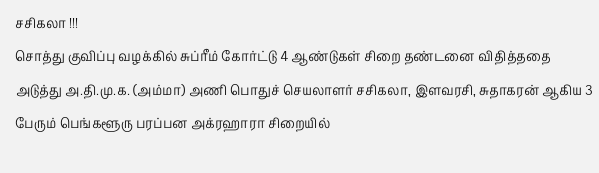சசிகலா !!!
சொத்து குவிப்பு வழக்கில் சுப்ரீம் கோர்ட்டு 4 ஆண்டுகள் சிறை தண்டனை விதித்ததை அடுத்து அ.தி.மு.க. (அம்மா) அணி பொதுச் செயலாளர் சசிகலா, இளவரசி, சுதாகரன் ஆகிய 3 பேரும் பெங்களூரு பரப்பன அக்ரஹாரா சிறையில்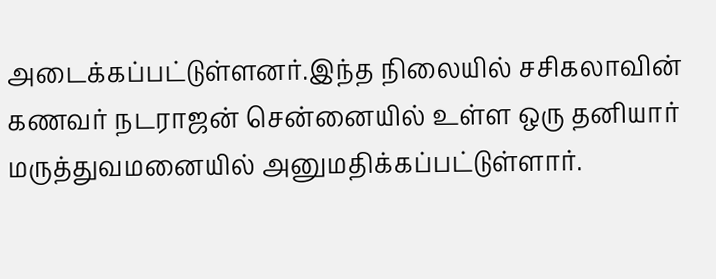அடைக்கப்பட்டுள்ளனர்.இந்த நிலையில் சசிகலாவின் கணவர் நடராஜன் சென்னையில் உள்ள ஒரு தனியார் மருத்துவமனையில் அனுமதிக்கப்பட்டுள்ளார்.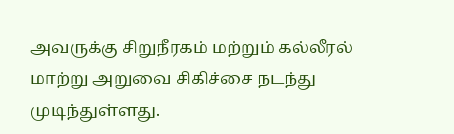அவருக்கு சிறுநீரகம் மற்றும் கல்லீரல் மாற்று அறுவை சிகிச்சை நடந்து முடிந்துள்ளது.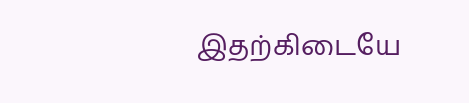இதற்கிடையே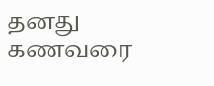தனது கணவரை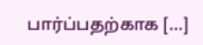பார்ப்பதற்காக […]